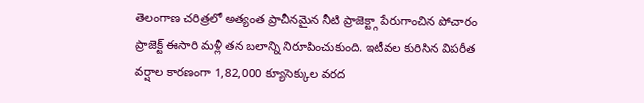తెలంగాణ చరిత్రలో అత్యంత ప్రాచీనమైన నీటి ప్రాజెక్ట్గా పేరుగాంచిన పోచారం ప్రాజెక్ట్ ఈసారి మళ్లీ తన బలాన్ని నిరూపించుకుంది. ఇటీవల కురిసిన విపరీత వర్షాల కారణంగా 1,82,000 క్యూసెక్కుల వరద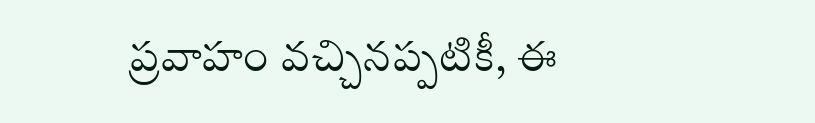ప్రవాహం వచ్చినప్పటికీ, ఈ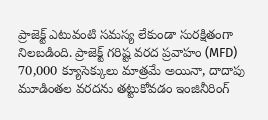ప్రాజెక్ట్ ఎటువంటి సమస్య లేకుండా సురక్షితంగా నిలబడింది. ప్రాజెక్ట్ గరిష్ట వరద ప్రవాహం (MFD) 70,000 క్యూసెక్కులు మాత్రమే అయినా, దాదాపు మూడింతల వరదను తట్టుకోవడం ఇంజినీరింగ్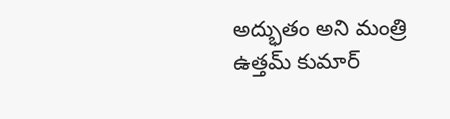అద్భుతం అని మంత్రి ఉత్తమ్ కుమార్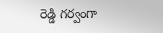రెడ్డి గర్వంగా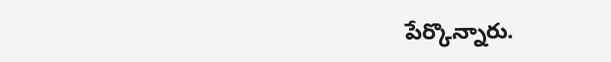పేర్కొన్నారు.